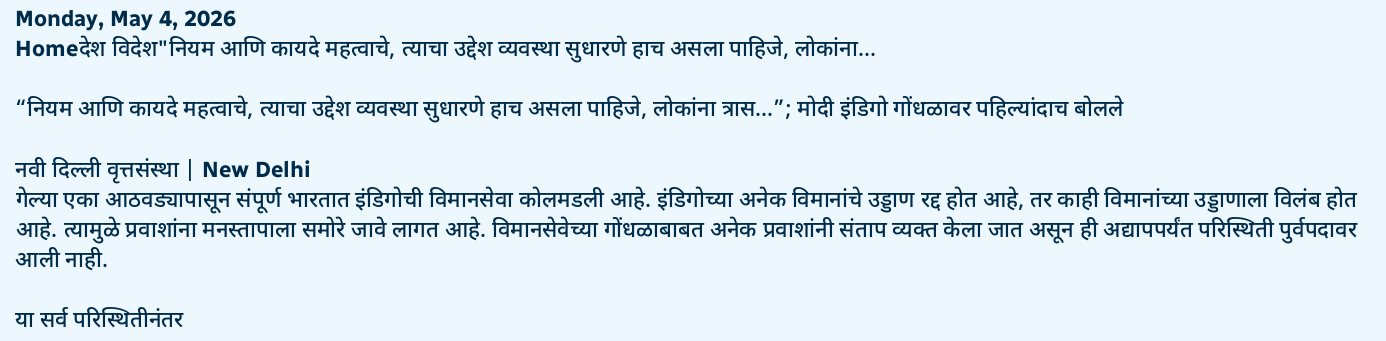Monday, May 4, 2026
Homeदेश विदेश"नियम आणि कायदे महत्वाचे, त्याचा उद्देश व्यवस्था सुधारणे हाच असला पाहिजे, लोकांना...

“नियम आणि कायदे महत्वाचे, त्याचा उद्देश व्यवस्था सुधारणे हाच असला पाहिजे, लोकांना त्रास…”; मोदी इंडिगो गोंधळावर पहिल्यांदाच बोलले

नवी दिल्ली वृत्तसंस्था | New Delhi
गेल्या एका आठवड्यापासून संपूर्ण भारतात इंडिगोची विमानसेवा कोलमडली आहे. इंडिगोच्या अनेक विमानांचे उड्डाण रद्द होत आहे, तर काही विमानांच्या उड्डाणाला विलंब होत आहे. त्यामुळे प्रवाशांना मनस्तापाला समोरे जावे लागत आहे. विमानसेवेच्या गोंधळाबाबत अनेक प्रवाशांनी संताप व्यक्त केला जात असून ही अद्यापपर्यंत परिस्थिती पुर्वपदावर आली नाही.

या सर्व परिस्थितीनंतर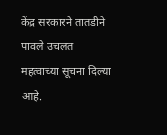केंद्र सरकारने तातडीने पावले उचलत महत्वाच्या सूचना दिल्या आहे.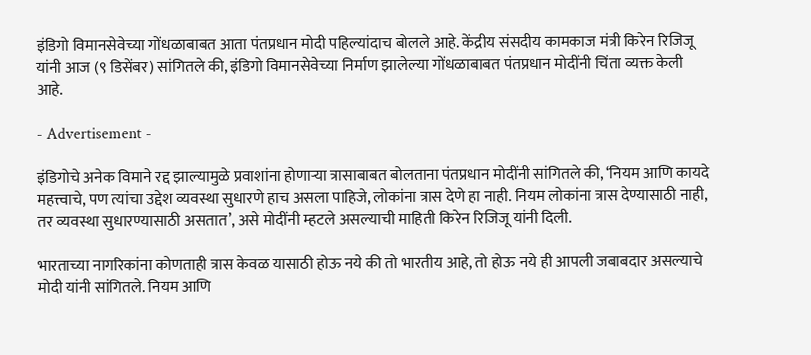इंडिगो विमानसेवेच्या गोंधळाबाबत आता पंतप्रधान मोदी पहिल्यांदाच बोलले आहे. केंद्रीय संसदीय कामकाज मंत्री किरेन रिजिजू यांनी आज (९ डिसेंबर) सांगितले की, इंडिगो विमानसेवेच्या निर्माण झालेल्या गोंधळाबाबत पंतप्रधान मोदींनी चिंता व्यक्त केली आहे.

- Advertisement -

इंडिगोचे अनेक विमाने रद्द झाल्यामुळे प्रवाशांना होणाऱ्या त्रासाबाबत बोलताना पंतप्रधान मोदींनी सांगितले की, ‘नियम आणि कायदे महत्त्वाचे, पण त्यांचा उद्देश व्यवस्था सुधारणे हाच असला पाहिजे, लोकांना त्रास देणे हा नाही. नियम लोकांना त्रास देण्यासाठी नाही, तर व्यवस्था सुधारण्यासाठी असतात’, असे मोदींनी म्हटले असल्याची माहिती किरेन रिजिजू यांनी दिली.

भारताच्या नागरिकांना कोणताही त्रास केवळ यासाठी होऊ नये की तो भारतीय आहे, तो होऊ नये ही आपली जबाबदार असल्याचे मोदी यांनी सांगितले. नियम आणि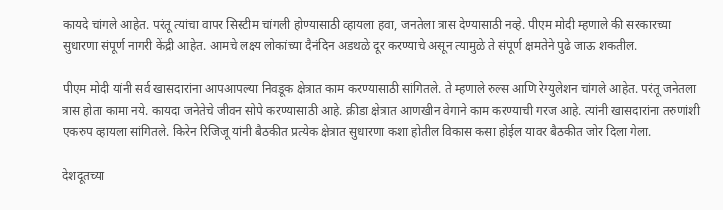कायदे चांगले आहेत. परंतू त्यांचा वापर सिस्टीम चांगली होण्यासाठी व्हायला हवा, जनतेला त्रास देण्यासाठी नव्हे. पीएम मोदी म्हणाले की सरकारच्या सुधारणा संपूर्ण नागरी केंद्री आहेत. आमचे लक्ष्य लोकांच्या दैनंदिन अडथळे दूर करण्याचे असून त्यामुळे ते संपूर्ण क्षमतेने पुढे जाऊ शकतील.

पीएम मोदी यांनी सर्व खासदारांना आपआपल्या निवडूक क्षेत्रात काम करण्यासाठी सांगितले. ते म्हणाले रुल्स आणि रेग्युलेशन चांगले आहेत. परंतू जनेतला त्रास होता कामा नये. कायदा जनेतेचे जीवन सोपे करण्यासाठी आहे. क्रीडा क्षेत्रात आणखीन वेगाने काम करण्याची गरज आहे. त्यांनी खासदारांना तरुणांशी एकरुप व्हायला सांगितले. किरेन रिजिजू यांनी बैठकीत प्रत्येक क्षेत्रात सुधारणा कशा होतील विकास कसा होईल यावर बैठकीत जोर दिला गेला.

देशदूतच्या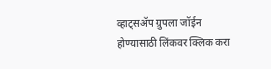व्हाट्सॲप ग्रुपला जॉईन होण्यासाठी लिंकवर क्लिक करा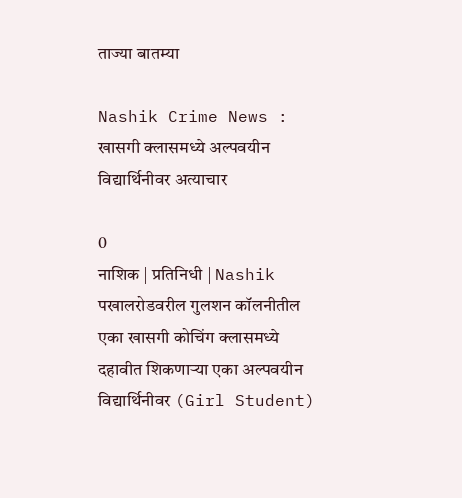ताज्या बातम्या

Nashik Crime News : खासगी क्लासमध्ये अल्पवयीन विद्यार्थिनीवर अत्याचार

0
नाशिक | प्रतिनिधी | Nashik पखालरोडवरील गुलशन कॉलनीतील एका खासगी कोचिंग क्लासमध्ये दहावीत शिकणाऱ्या एका अल्पवयीन विद्यार्थिनीवर (Girl Student)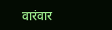वारंवार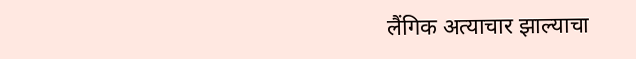लैंगिक अत्याचार झाल्याचा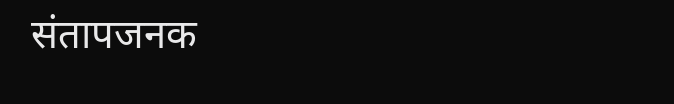संतापजनक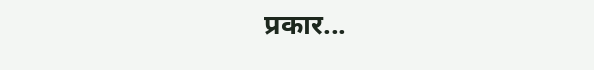प्रकार...